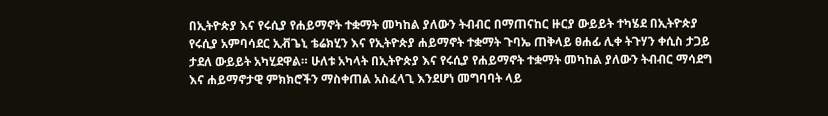በኢትዮጵያ እና የሩሲያ የሐይማኖት ተቋማት መካከል ያለውን ትብብር በማጠናከር ዙርያ ውይይት ተካሄደ በኢትዮጵያ የሩሲያ አምባሳደር ኢቭጌኒ ቴሬክሂን እና የኢትዮጵያ ሐይማኖት ተቋማት ጉባኤ ጠቅላይ ፀሐፊ ሊቀ ትጉሃን ቀሲስ ታጋይ ታደለ ውይይት አካሂደዋል። ሁለቱ አካላት በኢትዮጵያ እና የሩሲያ የሐይማኖት ተቋማት መካከል ያለውን ትብብር ማሳደግ እና ሐይማኖታዊ ምክክሮችን ማስቀጠል አስፈላጊ እንደሆነ መግባባት ላይ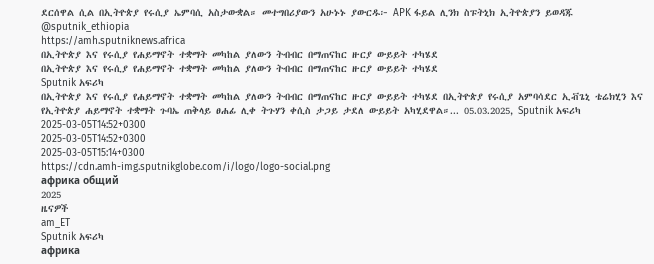ደርሰዋል ሲል በኢትዮጵያ የሩሲያ ኤምባሲ አስታውቋል። መተግበሪያውን አሁኑኑ ያውርዱ፦ APK ፋይል ሊንክ ስፑትኒክ ኢትዮጵያን ይወዳጁ @sputnik_ethiopia
https://amh.sputniknews.africa
በኢትዮጵያ እና የሩሲያ የሐይማኖት ተቋማት መካከል ያለውን ትብብር በማጠናከር ዙርያ ውይይት ተካሄደ
በኢትዮጵያ እና የሩሲያ የሐይማኖት ተቋማት መካከል ያለውን ትብብር በማጠናከር ዙርያ ውይይት ተካሄደ
Sputnik አፍሪካ
በኢትዮጵያ እና የሩሲያ የሐይማኖት ተቋማት መካከል ያለውን ትብብር በማጠናከር ዙርያ ውይይት ተካሄደ በኢትዮጵያ የሩሲያ አምባሳደር ኢቭጌኒ ቴሬክሂን እና የኢትዮጵያ ሐይማኖት ተቋማት ጉባኤ ጠቅላይ ፀሐፊ ሊቀ ትጉሃን ቀሲስ ታጋይ ታደለ ውይይት አካሂደዋል።... 05.03.2025, Sputnik አፍሪካ
2025-03-05T14:52+0300
2025-03-05T14:52+0300
2025-03-05T15:14+0300
https://cdn.amh-img.sputnikglobe.com/i/logo/logo-social.png
африка общий
2025
ዜናዎች
am_ET
Sputnik አፍሪካ
африка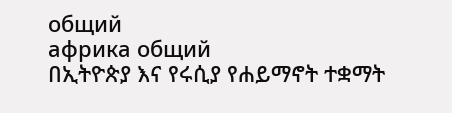общий
африка общий
በኢትዮጵያ እና የሩሲያ የሐይማኖት ተቋማት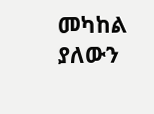መካከል ያለውን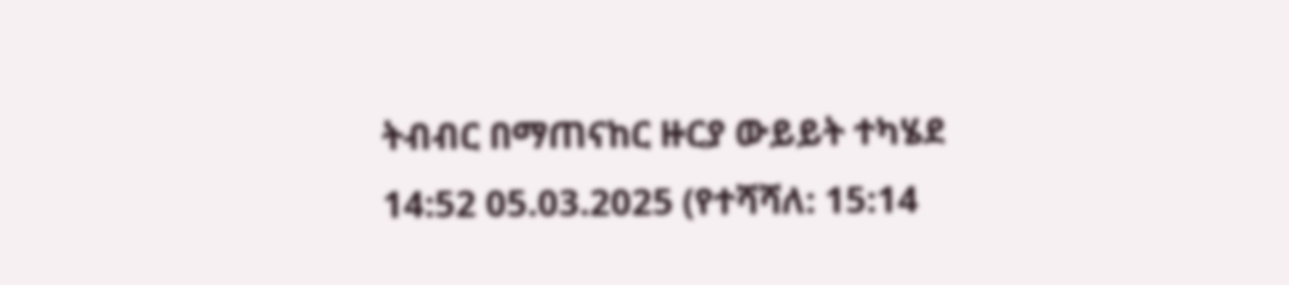ትብብር በማጠናከር ዙርያ ውይይት ተካሄደ
14:52 05.03.2025 (የተሻሻለ: 15:14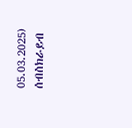05.03.2025)
ሰብስክራይብ